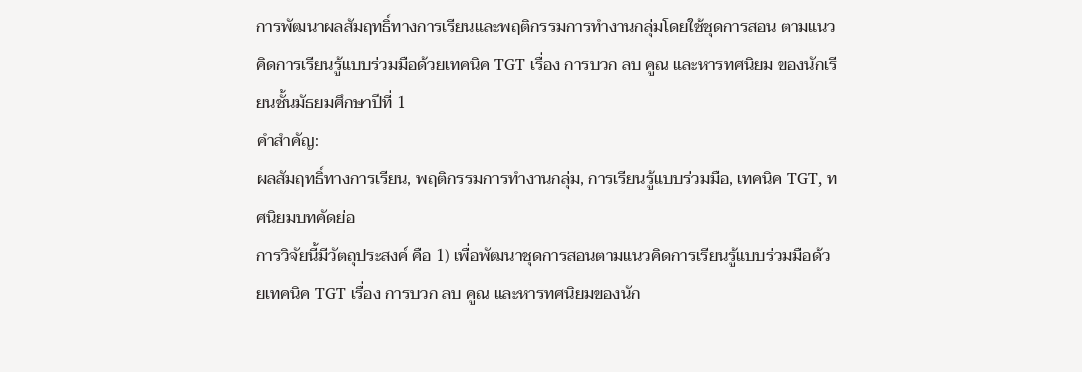การพัฒนาผลสัมฤทธิ์ทางการเรียนและพฤติกรรมการทำงานกลุ่มโดยใช้ชุดการสอน ตามแนวคิดการเรียนรู้แบบร่วมมือด้วยเทคนิค TGT เรื่อง การบวก ลบ คูณ และหารทศนิยม ของนักเรียนชั้นมัธยมศึกษาปีที่ 1
คำสำคัญ:
ผลสัมฤทธิ์ทางการเรียน, พฤติกรรมการทำงานกลุ่ม, การเรียนรู้แบบร่วมมือ, เทคนิค TGT, ทศนิยมบทคัดย่อ
การวิจัยนี้มีวัตถุประสงค์ คือ 1) เพื่อพัฒนาชุดการสอนตามแนวคิดการเรียนรู้แบบร่วมมือด้วยเทคนิค TGT เรื่อง การบวก ลบ คูณ และหารทศนิยมของนัก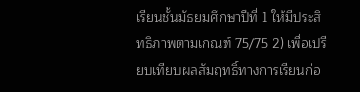เรียนชั้นมัธยมศึกษาปีที่ 1 ให้มีประสิทธิภาพตามเกณฑ์ 75/75 2) เพื่อเปรียบเทียบผลสัมฤทธิ์ทางการเรียนก่อ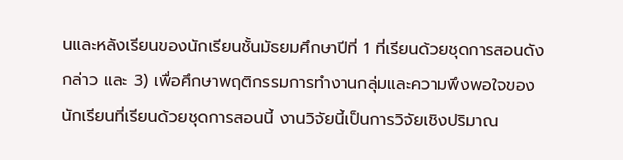นและหลังเรียนของนักเรียนชั้นมัธยมศึกษาปีที่ 1 ที่เรียนด้วยชุดการสอนดังกล่าว และ 3) เพื่อศึกษาพฤติกรรมการทำงานกลุ่มและความพึงพอใจของนักเรียนที่เรียนด้วยชุดการสอนนี้ งานวิจัยนี้เป็นการวิจัยเชิงปริมาณ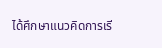ได้ศึกษาแนวคิดการเรี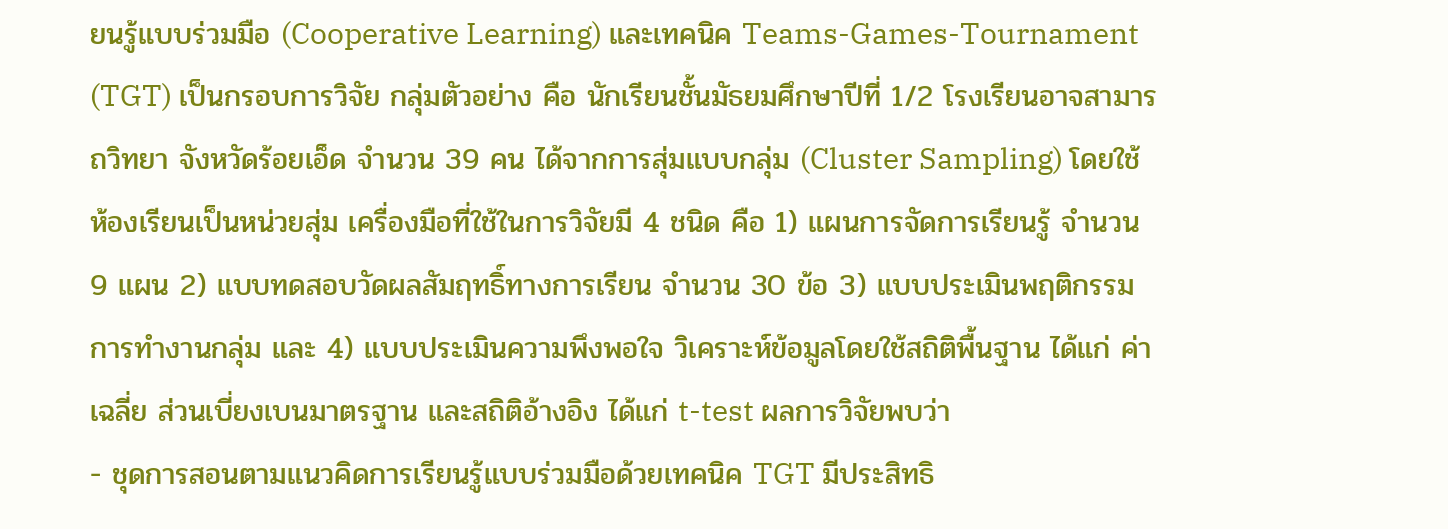ยนรู้แบบร่วมมือ (Cooperative Learning) และเทคนิค Teams-Games-Tournament (TGT) เป็นกรอบการวิจัย กลุ่มตัวอย่าง คือ นักเรียนชั้นมัธยมศึกษาปีที่ 1/2 โรงเรียนอาจสามารถวิทยา จังหวัดร้อยเอ็ด จำนวน 39 คน ได้จากการสุ่มแบบกลุ่ม (Cluster Sampling) โดยใช้ห้องเรียนเป็นหน่วยสุ่ม เครื่องมือที่ใช้ในการวิจัยมี 4 ชนิด คือ 1) แผนการจัดการเรียนรู้ จำนวน 9 แผน 2) แบบทดสอบวัดผลสัมฤทธิ์ทางการเรียน จำนวน 30 ข้อ 3) แบบประเมินพฤติกรรมการทำงานกลุ่ม และ 4) แบบประเมินความพึงพอใจ วิเคราะห์ข้อมูลโดยใช้สถิติพื้นฐาน ได้แก่ ค่าเฉลี่ย ส่วนเบี่ยงเบนมาตรฐาน และสถิติอ้างอิง ได้แก่ t-test ผลการวิจัยพบว่า
- ชุดการสอนตามแนวคิดการเรียนรู้แบบร่วมมือด้วยเทคนิค TGT มีประสิทธิ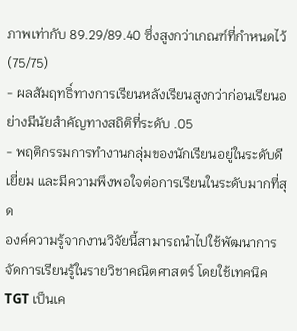ภาพเท่ากับ 89.29/89.40 ซึ่งสูงกว่าเกณฑ์ที่กำหนดไว้ (75/75)
- ผลสัมฤทธิ์ทางการเรียนหลังเรียนสูงกว่าก่อนเรียนอย่างมีนัยสำคัญทางสถิติที่ระดับ .05
- พฤติกรรมการทำงานกลุ่มของนักเรียนอยู่ในระดับดีเยี่ยม และมีความพึงพอใจต่อการเรียนในระดับมากที่สุด
องค์ความรู้จากงานวิจัยนี้สามารถนำไปใช้พัฒนาการจัดการเรียนรู้ในรายวิชาคณิตศาสตร์ โดยใช้เทคนิค TGT เป็นเค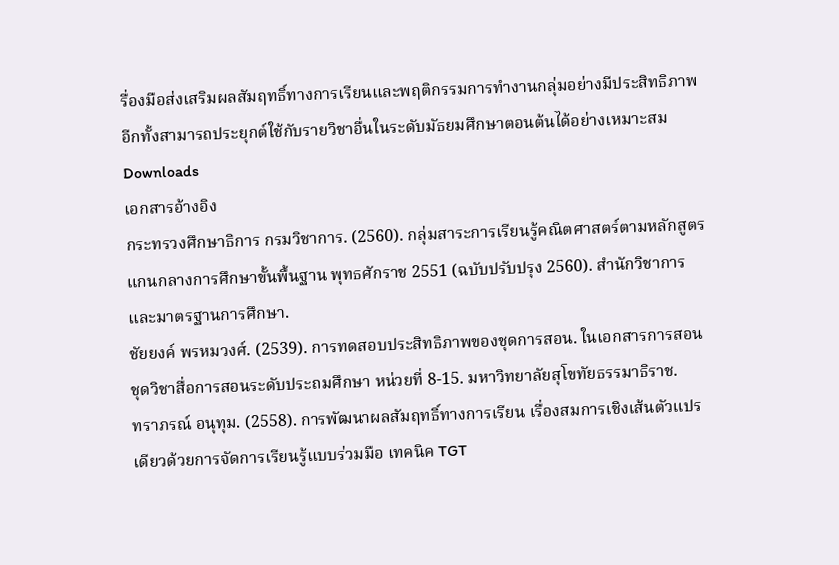รื่องมือส่งเสริมผลสัมฤทธิ์ทางการเรียนและพฤติกรรมการทำงานกลุ่มอย่างมีประสิทธิภาพ อีกทั้งสามารถประยุกต์ใช้กับรายวิชาอื่นในระดับมัธยมศึกษาตอนต้นได้อย่างเหมาะสม
Downloads
เอกสารอ้างอิง
กระทรวงศึกษาธิการ กรมวิชาการ. (2560). กลุ่มสาระการเรียนรู้คณิตศาสตร์ตามหลักสูตรแกนกลางการศึกษาขั้นพื้นฐาน พุทธศักราช 2551 (ฉบับปรับปรุง 2560). สำนักวิชาการและมาตรฐานการศึกษา.
ชัยยงค์ พรหมวงศ์. (2539). การทดสอบประสิทธิภาพของชุดการสอน. ในเอกสารการสอนชุดวิชาสื่อการสอนระดับประถมศึกษา หน่วยที่ 8-15. มหาวิทยาลัยสุโขทัยธรรมาธิราช.
ทราภรณ์ อนุทุม. (2558). การพัฒนาผลสัมฤทธิ์ทางการเรียน เรื่องสมการเชิงเส้นตัวแปรเดียวด้วยการจัดการเรียนรู้แบบร่วมมือ เทคนิค TGT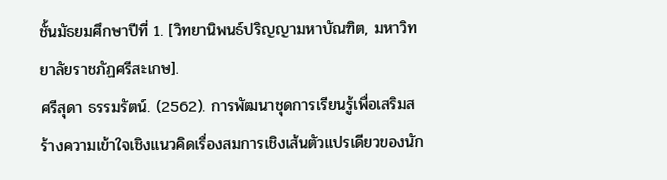ชั้นมัธยมศึกษาปีที่ 1. [วิทยานิพนธ์ปริญญามหาบัณฑิต, มหาวิทยาลัยราชภัฏศรีสะเกษ].
ศรีสุดา ธรรมรัตน์. (2562). การพัฒนาชุดการเรียนรู้เพื่อเสริมสร้างความเข้าใจเชิงแนวคิดเรื่องสมการเชิงเส้นตัวแปรเดียวของนัก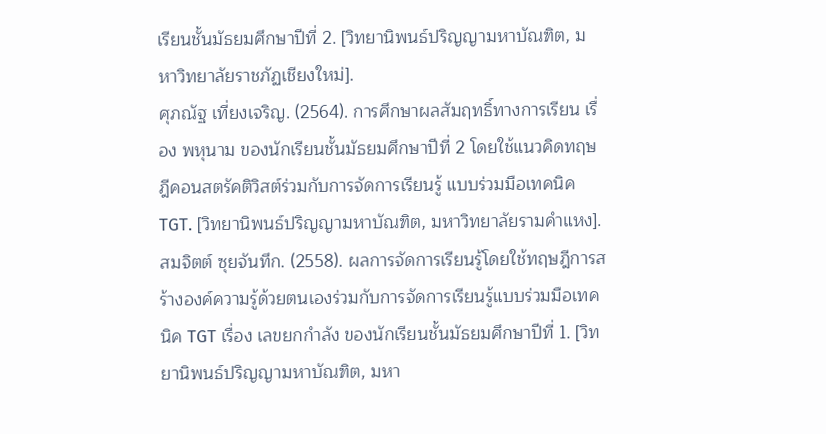เรียนชั้นมัธยมศึกษาปีที่ 2. [วิทยานิพนธ์ปริญญามหาบัณฑิต, มหาวิทยาลัยราชภัฏเชียงใหม่].
ศุภณัฐ เที่ยงเจริญ. (2564). การศึกษาผลสัมฤทธิ์ทางการเรียน เรื่อง พหุนาม ของนักเรียนชั้นมัธยมศึกษาปีที่ 2 โดยใช้แนวคิดทฤษฎีคอนสตรัคติวิสต์ร่วมกับการจัดการเรียนรู้ แบบร่วมมือเทคนิค TGT. [วิทยานิพนธ์ปริญญามหาบัณฑิต, มหาวิทยาลัยรามคำแหง].
สมจิตต์ ซุยจันทึก. (2558). ผลการจัดการเรียนรู้โดยใช้ทฤษฎีการสร้างองค์ความรู้ด้วยตนเองร่วมกับการจัดการเรียนรู้แบบร่วมมือเทคนิค TGT เรื่อง เลขยกกำลัง ของนักเรียนชั้นมัธยมศึกษาปีที่ 1. [วิทยานิพนธ์ปริญญามหาบัณฑิต, มหา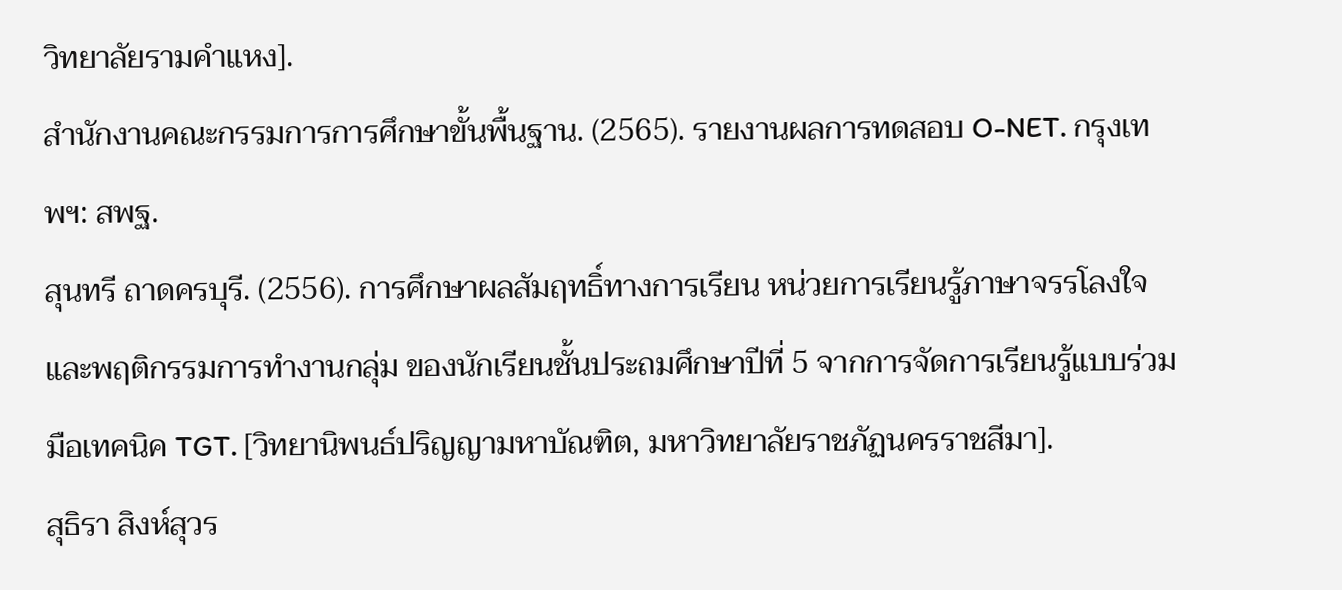วิทยาลัยรามคำแหง].
สำนักงานคณะกรรมการการศึกษาขั้นพื้นฐาน. (2565). รายงานผลการทดสอบ O-NET. กรุงเทพฯ: สพฐ.
สุนทรี ถาดครบุรี. (2556). การศึกษาผลสัมฤทธิ์ทางการเรียน หน่วยการเรียนรู้ภาษาจรรโลงใจและพฤติกรรมการทำงานกลุ่ม ของนักเรียนชั้นประถมศึกษาปีที่ 5 จากการจัดการเรียนรู้แบบร่วมมือเทคนิค TGT. [วิทยานิพนธ์ปริญญามหาบัณฑิต, มหาวิทยาลัยราชภัฏนครราชสีมา].
สุธิรา สิงห์สุวร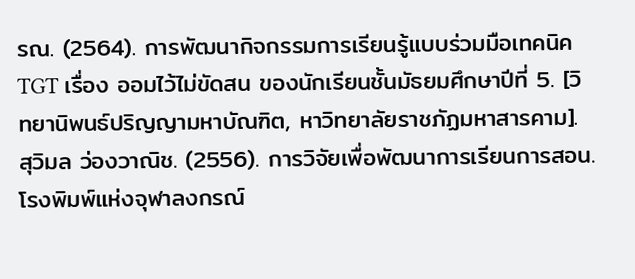รณ. (2564). การพัฒนากิจกรรมการเรียนรู้แบบร่วมมือเทคนิค TGT เรื่อง ออมไว้ไม่ขัดสน ของนักเรียนชั้นมัธยมศึกษาปีที่ 5. [วิทยานิพนธ์ปริญญามหาบัณฑิต, หาวิทยาลัยราชภัฏมหาสารคาม].
สุวิมล ว่องวาณิช. (2556). การวิจัยเพื่อพัฒนาการเรียนการสอน. โรงพิมพ์แห่งจุฬาลงกรณ์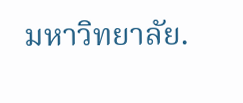มหาวิทยาลัย.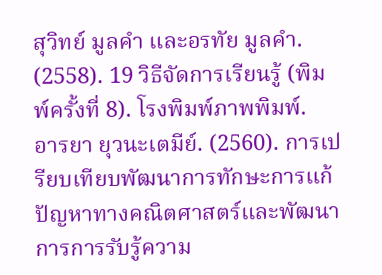สุวิทย์ มูลคำ และอรทัย มูลคำ. (2558). 19 วิธีจัดการเรียนรู้ (พิมพ์ครั้งที่ 8). โรงพิมพ์ภาพพิมพ์.
อารยา ยุวนะเตมีย์. (2560). การเปรียบเทียบพัฒนาการทักษะการแก้ปัญหาทางคณิตศาสตร์และพัฒนาการการรับรู้ความ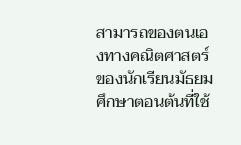สามารถของตนเองทางคณิตศาสตร์ของนักเรียนมัธยมศึกษาตอนต้นที่ใช้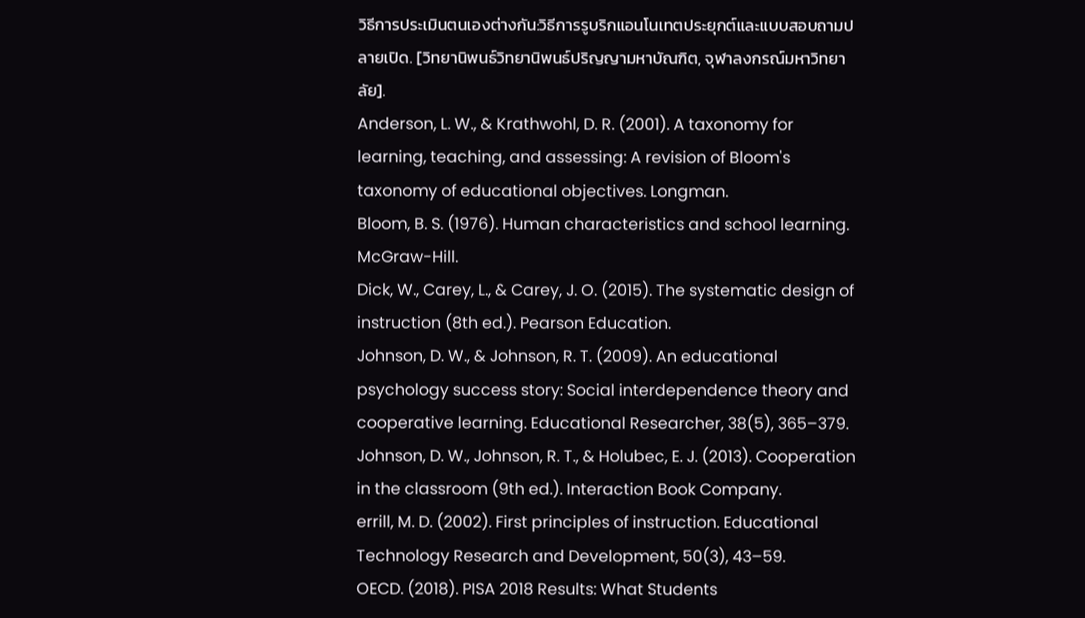วิธีการประเมินตนเองต่างกัน:วิธีการรูบริกแอนโนเทตประยุกต์และแบบสอบถามปลายเปิด. [วิทยานิพนธ์วิทยานิพนธ์ปริญญามหาบัณฑิต, จุฬาลงกรณ์มหาวิทยาลัย].
Anderson, L. W., & Krathwohl, D. R. (2001). A taxonomy for learning, teaching, and assessing: A revision of Bloom's taxonomy of educational objectives. Longman.
Bloom, B. S. (1976). Human characteristics and school learning. McGraw-Hill.
Dick, W., Carey, L., & Carey, J. O. (2015). The systematic design of instruction (8th ed.). Pearson Education.
Johnson, D. W., & Johnson, R. T. (2009). An educational psychology success story: Social interdependence theory and cooperative learning. Educational Researcher, 38(5), 365–379.
Johnson, D. W., Johnson, R. T., & Holubec, E. J. (2013). Cooperation in the classroom (9th ed.). Interaction Book Company.
errill, M. D. (2002). First principles of instruction. Educational Technology Research and Development, 50(3), 43–59.
OECD. (2018). PISA 2018 Results: What Students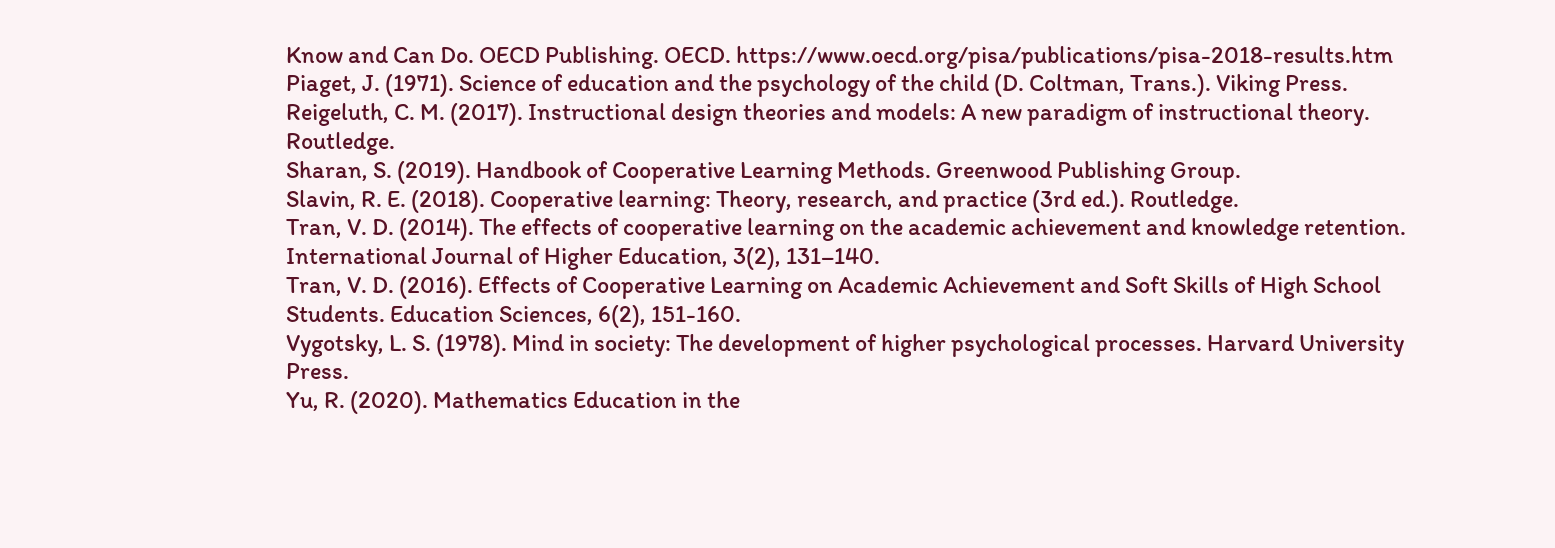Know and Can Do. OECD Publishing. OECD. https://www.oecd.org/pisa/publications/pisa-2018-results.htm
Piaget, J. (1971). Science of education and the psychology of the child (D. Coltman, Trans.). Viking Press.
Reigeluth, C. M. (2017). Instructional design theories and models: A new paradigm of instructional theory. Routledge.
Sharan, S. (2019). Handbook of Cooperative Learning Methods. Greenwood Publishing Group.
Slavin, R. E. (2018). Cooperative learning: Theory, research, and practice (3rd ed.). Routledge.
Tran, V. D. (2014). The effects of cooperative learning on the academic achievement and knowledge retention. International Journal of Higher Education, 3(2), 131–140.
Tran, V. D. (2016). Effects of Cooperative Learning on Academic Achievement and Soft Skills of High School Students. Education Sciences, 6(2), 151-160.
Vygotsky, L. S. (1978). Mind in society: The development of higher psychological processes. Harvard University Press.
Yu, R. (2020). Mathematics Education in the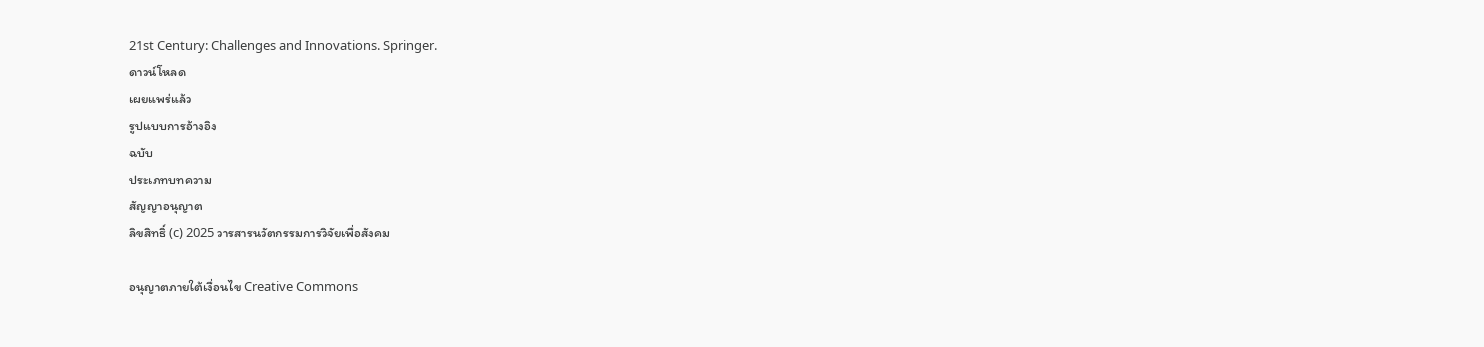21st Century: Challenges and Innovations. Springer.
ดาวน์โหลด
เผยแพร่แล้ว
รูปแบบการอ้างอิง
ฉบับ
ประเภทบทความ
สัญญาอนุญาต
ลิขสิทธิ์ (c) 2025 วารสารนวัตกรรมการวิจัยเพื่อสังคม

อนุญาตภายใต้เงื่อนไข Creative Commons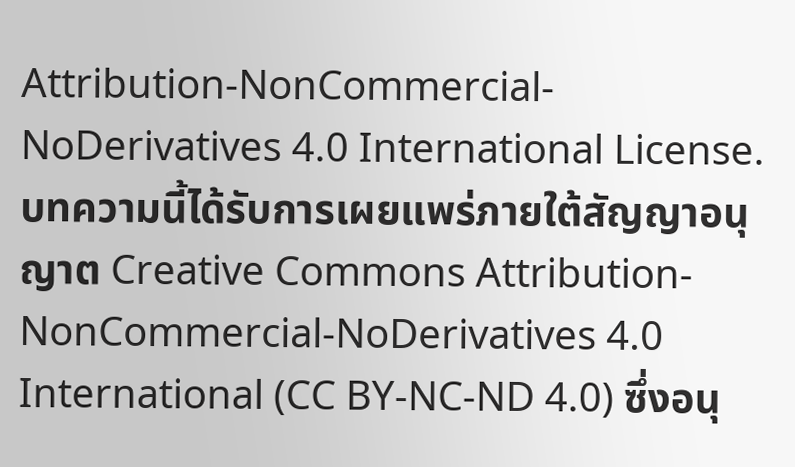Attribution-NonCommercial-NoDerivatives 4.0 International License.
บทความนี้ได้รับการเผยแพร่ภายใต้สัญญาอนุญาต Creative Commons Attribution-NonCommercial-NoDerivatives 4.0 International (CC BY-NC-ND 4.0) ซึ่งอนุ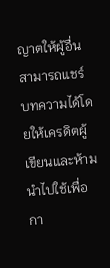ญาตให้ผู้อื่นสามารถแชร์บทความได้โดยให้เครดิตผู้เขียนและห้ามนำไปใช้เพื่อกา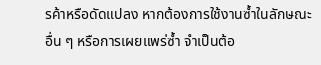รค้าหรือดัดแปลง หากต้องการใช้งานซ้ำในลักษณะอื่น ๆ หรือการเผยแพร่ซ้ำ จำเป็นต้อ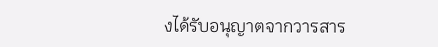งได้รับอนุญาตจากวารสาร